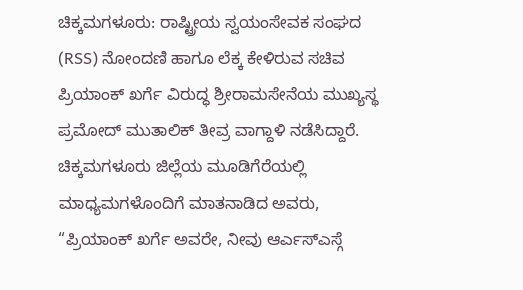ಚಿಕ್ಕಮಗಳೂರು: ರಾಷ್ಟ್ರೀಯ ಸ್ವಯಂಸೇವಕ ಸಂಘದ (RSS) ನೋಂದಣಿ ಹಾಗೂ ಲೆಕ್ಕ ಕೇಳಿರುವ ಸಚಿವ ಪ್ರಿಯಾಂಕ್ ಖರ್ಗೆ ವಿರುದ್ಧ ಶ್ರೀರಾಮಸೇನೆಯ ಮುಖ್ಯಸ್ಥ ಪ್ರಮೋದ್ ಮುತಾಲಿಕ್ ತೀವ್ರ ವಾಗ್ದಾಳಿ ನಡೆಸಿದ್ದಾರೆ. ಚಿಕ್ಕಮಗಳೂರು ಜಿಲ್ಲೆಯ ಮೂಡಿಗೆರೆಯಲ್ಲಿ ಮಾಧ್ಯಮಗಳೊಂದಿಗೆ ಮಾತನಾಡಿದ ಅವರು, “ಪ್ರಿಯಾಂಕ್ ಖರ್ಗೆ ಅವರೇ, ನೀವು ಆರ್ಎಸ್ಎಸ್ಗೆ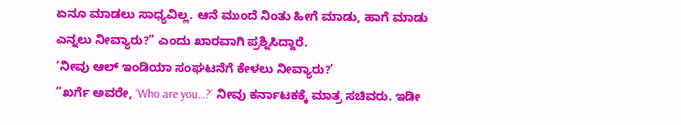ಏನೂ ಮಾಡಲು ಸಾಧ್ಯವಿಲ್ಲ. ಆನೆ ಮುಂದೆ ನಿಂತು ಹೀಗೆ ಮಾಡು, ಹಾಗೆ ಮಾಡು ಎನ್ನಲು ನೀವ್ಯಾರು?” ಎಂದು ಖಾರವಾಗಿ ಪ್ರಶ್ನಿಸಿದ್ದಾರೆ.
‘ನೀವು ಆಲ್ ಇಂಡಿಯಾ ಸಂಘಟನೆಗೆ ಕೇಳಲು ನೀವ್ಯಾರು?’
”ಖರ್ಗೆ ಅವರೇ, ‘Who are you…?’ ನೀವು ಕರ್ನಾಟಕಕ್ಕೆ ಮಾತ್ರ ಸಚಿವರು. ಇಡೀ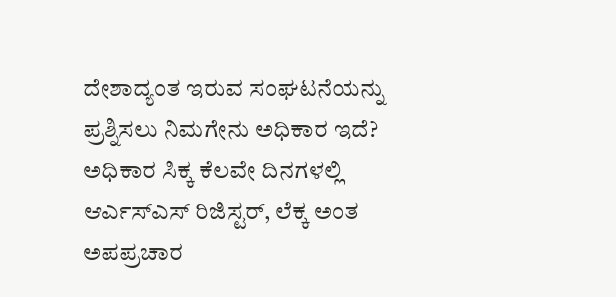ದೇಶಾದ್ಯಂತ ಇರುವ ಸಂಘಟನೆಯನ್ನು ಪ್ರಶ್ನಿಸಲು ನಿಮಗೇನು ಅಧಿಕಾರ ಇದೆ? ಅಧಿಕಾರ ಸಿಕ್ಕ ಕೆಲವೇ ದಿನಗಳಲ್ಲಿ ಆರ್ಎಸ್ಎಸ್ ರಿಜಿಸ್ಟರ್, ಲೆಕ್ಕ ಅಂತ ಅಪಪ್ರಚಾರ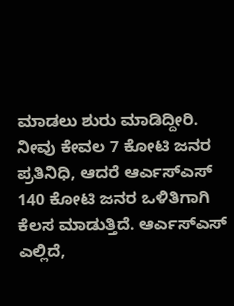ಮಾಡಲು ಶುರು ಮಾಡಿದ್ದೀರಿ. ನೀವು ಕೇವಲ 7 ಕೋಟಿ ಜನರ ಪ್ರತಿನಿಧಿ, ಆದರೆ ಆರ್ಎಸ್ಎಸ್ 140 ಕೋಟಿ ಜನರ ಒಳಿತಿಗಾಗಿ ಕೆಲಸ ಮಾಡುತ್ತಿದೆ. ಆರ್ಎಸ್ಎಸ್ ಎಲ್ಲಿದೆ,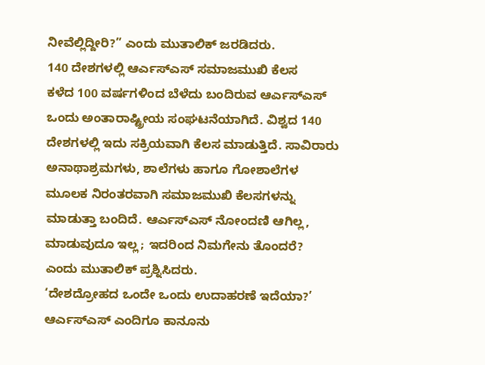ನೀವೆಲ್ಲಿದ್ದೀರಿ?” ಎಂದು ಮುತಾಲಿಕ್ ಜರಡಿದರು.
140 ದೇಶಗಳಲ್ಲಿ ಆರ್ಎಸ್ಎಸ್ ಸಮಾಜಮುಖಿ ಕೆಲಸ
ಕಳೆದ 100 ವರ್ಷಗಳಿಂದ ಬೆಳೆದು ಬಂದಿರುವ ಆರ್ಎಸ್ಎಸ್ ಒಂದು ಅಂತಾರಾಷ್ಟ್ರೀಯ ಸಂಘಟನೆಯಾಗಿದೆ. ವಿಶ್ವದ 140 ದೇಶಗಳಲ್ಲಿ ಇದು ಸಕ್ರಿಯವಾಗಿ ಕೆಲಸ ಮಾಡುತ್ತಿದೆ. ಸಾವಿರಾರು ಅನಾಥಾಶ್ರಮಗಳು, ಶಾಲೆಗಳು ಹಾಗೂ ಗೋಶಾಲೆಗಳ ಮೂಲಕ ನಿರಂತರವಾಗಿ ಸಮಾಜಮುಖಿ ಕೆಲಸಗಳನ್ನು ಮಾಡುತ್ತಾ ಬಂದಿದೆ. ಆರ್ಎಸ್ಎಸ್ ನೋಂದಣಿ ಆಗಿಲ್ಲ, ಮಾಡುವುದೂ ಇಲ್ಲ; ಇದರಿಂದ ನಿಮಗೇನು ತೊಂದರೆ? ಎಂದು ಮುತಾಲಿಕ್ ಪ್ರಶ್ನಿಸಿದರು.
‘ದೇಶದ್ರೋಹದ ಒಂದೇ ಒಂದು ಉದಾಹರಣೆ ಇದೆಯಾ?’
ಆರ್ಎಸ್ಎಸ್ ಎಂದಿಗೂ ಕಾನೂನು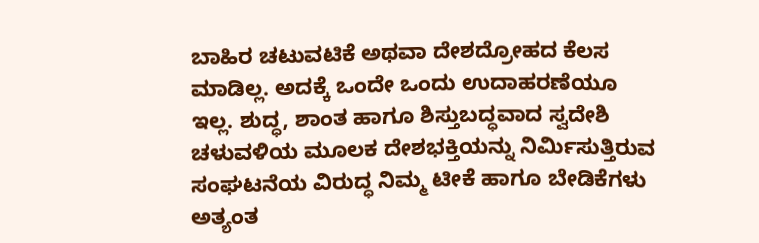ಬಾಹಿರ ಚಟುವಟಿಕೆ ಅಥವಾ ದೇಶದ್ರೋಹದ ಕೆಲಸ ಮಾಡಿಲ್ಲ. ಅದಕ್ಕೆ ಒಂದೇ ಒಂದು ಉದಾಹರಣೆಯೂ ಇಲ್ಲ. ಶುದ್ಧ, ಶಾಂತ ಹಾಗೂ ಶಿಸ್ತುಬದ್ಧವಾದ ಸ್ವದೇಶಿ ಚಳುವಳಿಯ ಮೂಲಕ ದೇಶಭಕ್ತಿಯನ್ನು ನಿರ್ಮಿಸುತ್ತಿರುವ ಸಂಘಟನೆಯ ವಿರುದ್ಧ ನಿಮ್ಮ ಟೀಕೆ ಹಾಗೂ ಬೇಡಿಕೆಗಳು ಅತ್ಯಂತ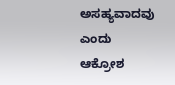ಅಸಹ್ಯವಾದವು ಎಂದು ಆಕ್ರೋಶ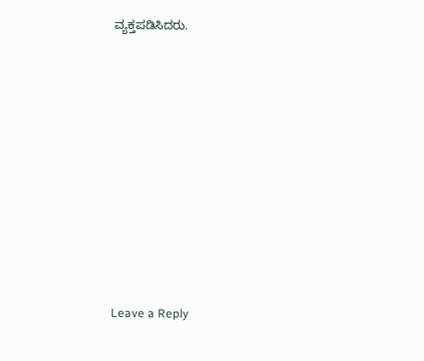ವ್ಯಕ್ತಪಡಿಸಿದರು.















Leave a Reply